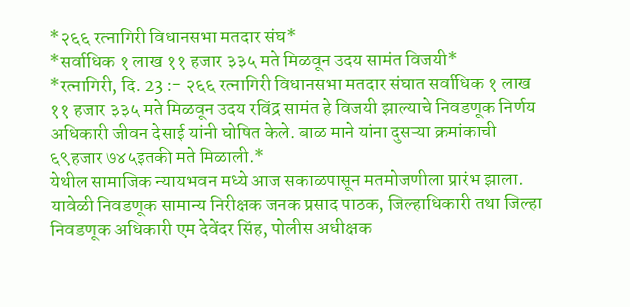*२६६ रत्नागिरी विधानसभा मतदार संघ*
*सर्वाधिक १ लाख ११ हजार ३३५ मते मिळवून उदय सामंत विजयी*
*रत्नागिरी, दि. 23 :- २६६ रत्नागिरी विधानसभा मतदार संघात सर्वाधिक १ लाख ११ हजार ३३५ मते मिळवून उदय रविंद्र सामंत हे विजयी झाल्याचे निवडणूक निर्णय अधिकारी जीवन देसाई यांनी घोषित केले. बाळ माने यांना दुसऱ्या क्रमांकाची ६९हजार ७४५इतकी मते मिळाली.*
येथील सामाजिक न्यायभवन मध्ये आज सकाळपासून मतमोजणीला प्रारंभ झाला. यावेळी निवडणूक सामान्य निरीक्षक जनक प्रसाद पाठक, जिल्हाधिकारी तथा जिल्हा निवडणूक अधिकारी एम देवेंदर सिंह, पोलीस अधीक्षक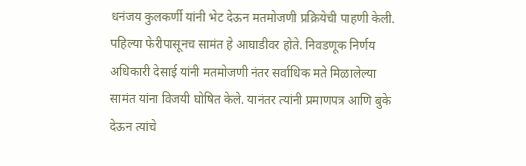धनंजय कुलकर्णी यांनी भेट देऊन मतमोजणी प्रक्रियेची पाहणी केली.
पहिल्या फेरीपासूनच सामंत हे आघाडीवर होते. निवडणूक निर्णय अधिकारी देसाई यांनी मतमोजणी नंतर सर्वाधिक मते मिळालेल्या सामंत यांना विजयी घोषित केले. यानंतर त्यांनी प्रमाणपत्र आणि बुके देऊन त्यांचे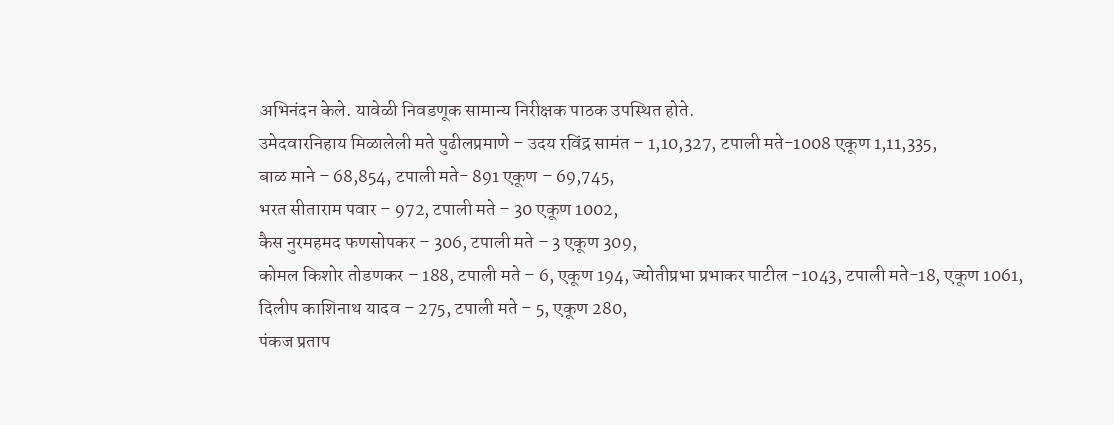अभिनंदन केले. यावेळी निवडणूक सामान्य निरीक्षक पाठक उपस्थित होते.
उमेदवारनिहाय मिळालेली मते पुढीलप्रमाणे – उदय रविंद्र सामंत – 1,10,327, टपाली मते-1008 एकूण 1,11,335,
बाळ माने – 68,854, टपाली मते- 891 एकूण – 69,745,
भरत सीताराम पवार – 972, टपाली मते – 30 एकूण 1002,
कैस नुरमहमद फणसोपकर – 306, टपाली मते – 3 एकूण 309,
कोमल किशोर तोडणकर – 188, टपाली मते – 6, एकूण 194, ज्योतीप्रभा प्रभाकर पाटील -1043, टपाली मते-18, एकूण 1061,
दिलीप काशिनाथ यादव – 275, टपाली मते – 5, एकूण 280,
पंकज प्रताप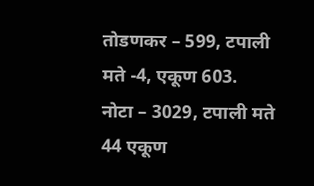तोडणकर – 599, टपाली मते -4, एकूण 603.
नोटा – 3029, टपाली मते 44 एकूण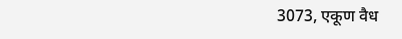3073, एकूण वैध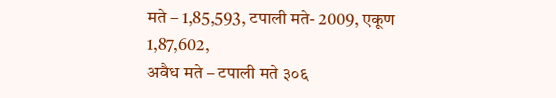मते – 1,85,593, टपाली मते- 2009, एकूण 1,87,602,
अवैध मते – टपाली मते ३०६